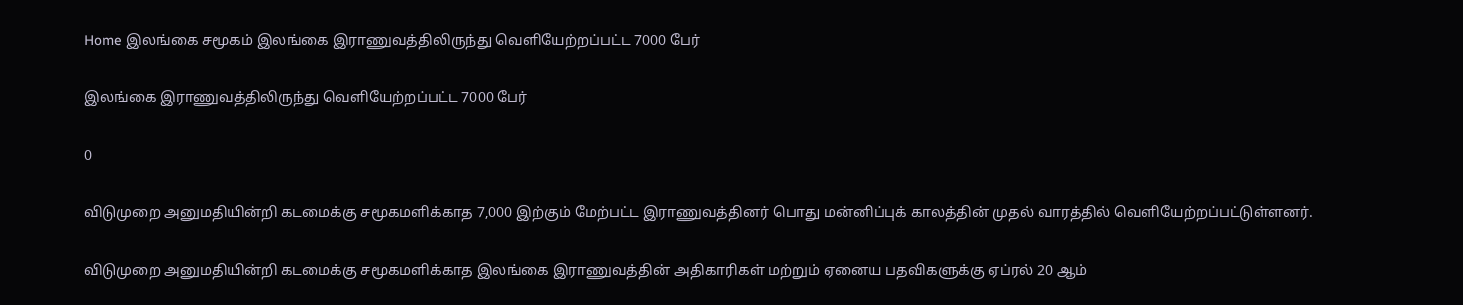Home இலங்கை சமூகம் இலங்கை இராணுவத்திலிருந்து வெளியேற்றப்பட்ட 7000 பேர்

இலங்கை இராணுவத்திலிருந்து வெளியேற்றப்பட்ட 7000 பேர்

0

விடுமுறை அனுமதியின்றி கடமைக்கு சமூகமளிக்காத 7,000 இற்கும் மேற்பட்ட இராணுவத்தினர் பொது மன்னிப்புக் காலத்தின் முதல் வாரத்தில் வெளியேற்றப்பட்டுள்ளனர்.

விடுமுறை அனுமதியின்றி கடமைக்கு சமூகமளிக்காத இலங்கை இராணுவத்தின் அதிகாரிகள் மற்றும் ஏனைய பதவிகளுக்கு ஏப்ரல் 20 ஆம்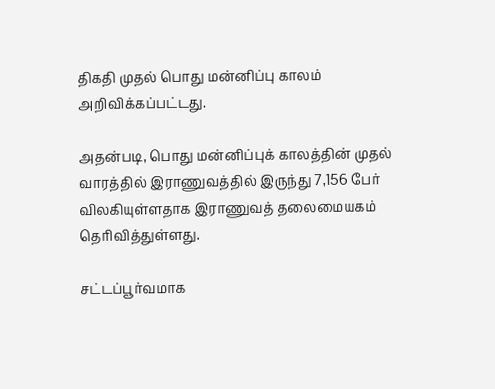திகதி முதல் பொது மன்னிப்பு காலம் அறிவிக்கப்பட்டது.

அதன்படி, பொது மன்னிப்புக் காலத்தின் முதல் வாரத்தில் இராணுவத்தில் இருந்து 7,156 பேர் விலகியுள்ளதாக இராணுவத் தலைமையகம் தெரிவித்துள்ளது.

சட்டப்பூர்வமாக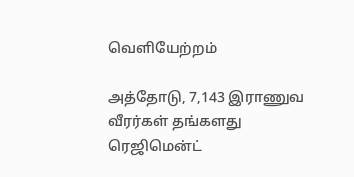வெளியேற்றம்

அத்தோடு, 7,143 இராணுவ வீரர்கள் தங்களது ரெஜிமென்ட்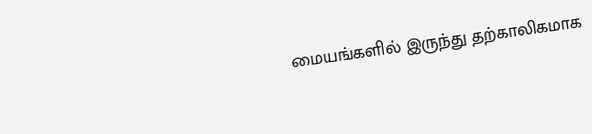மையங்களில் இருந்து தற்காலிகமாக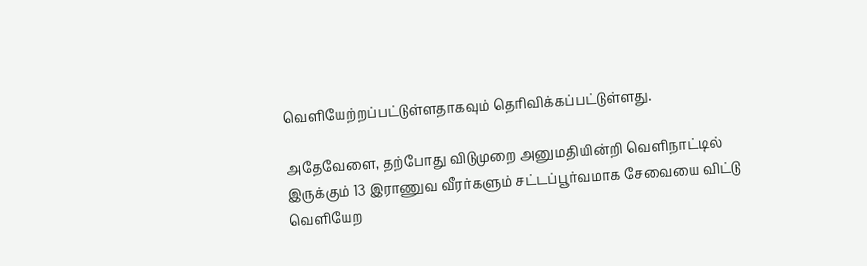வெளியேற்றப்பட்டுள்ளதாகவும் தெரிவிக்கப்பட்டுள்ளது.

அதேவேளை, தற்போது விடுமுறை அனுமதியின்றி வெளிநாட்டில் இருக்கும் 13 இராணுவ வீரர்களும் சட்டப்பூர்வமாக சேவையை விட்டு வெளியேற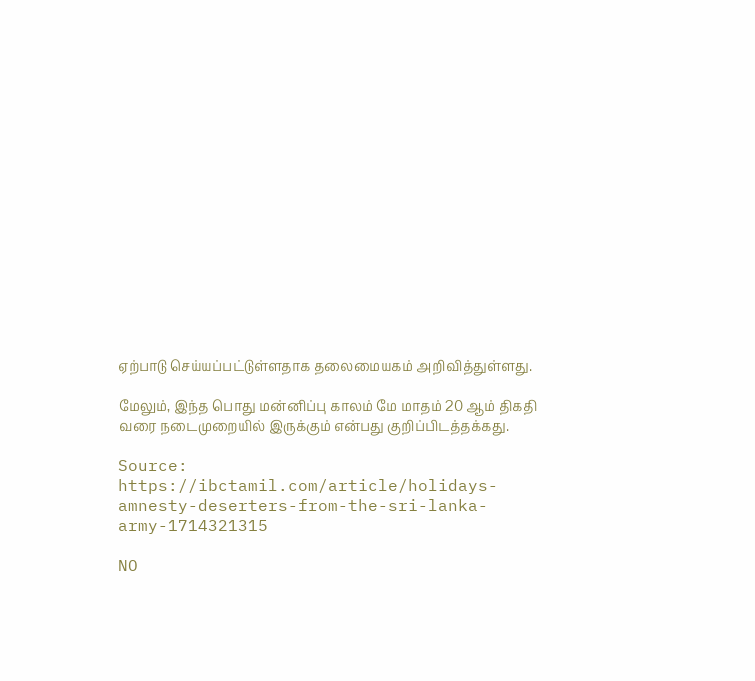ஏற்பாடு செய்யப்பட்டுள்ளதாக தலைமையகம் அறிவித்துள்ளது.

மேலும், இந்த பொது மன்னிப்பு காலம் மே மாதம் 20 ஆம் திகதி வரை நடைமுறையில் இருக்கும் என்பது குறிப்பிடத்தக்கது.

Source: https://ibctamil.com/article/holidays-amnesty-deserters-from-the-sri-lanka-army-1714321315

NO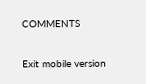COMMENTS

Exit mobile version